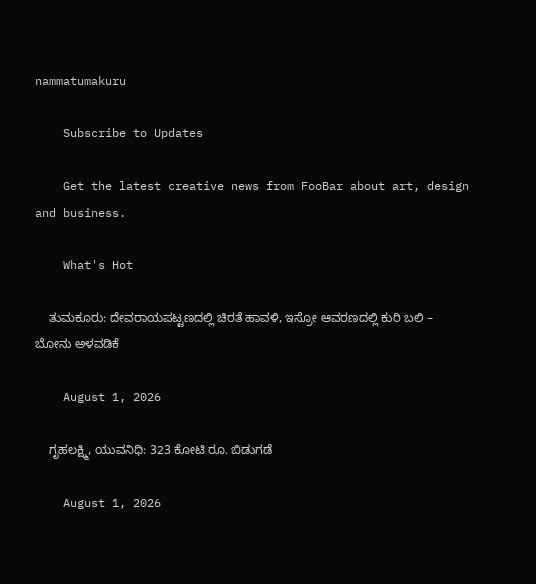nammatumakuru

    Subscribe to Updates

    Get the latest creative news from FooBar about art, design and business.

    What's Hot

    ತುಮಕೂರು: ದೇವರಾಯಪಟ್ಟಣದಲ್ಲಿ ಚಿರತೆ ಹಾವಳಿ, ಇಸ್ರೋ ಆವರಣದಲ್ಲಿ ಕುರಿ ಬಲಿ – ಬೋನು ಅಳವಡಿಕೆ

    August 1, 2026

    ಗೃಹಲಕ್ಷ್ಮಿ, ಯುವನಿಧಿ: 323 ಕೋಟಿ ರೂ. ಬಿಡುಗಡೆ

    August 1, 2026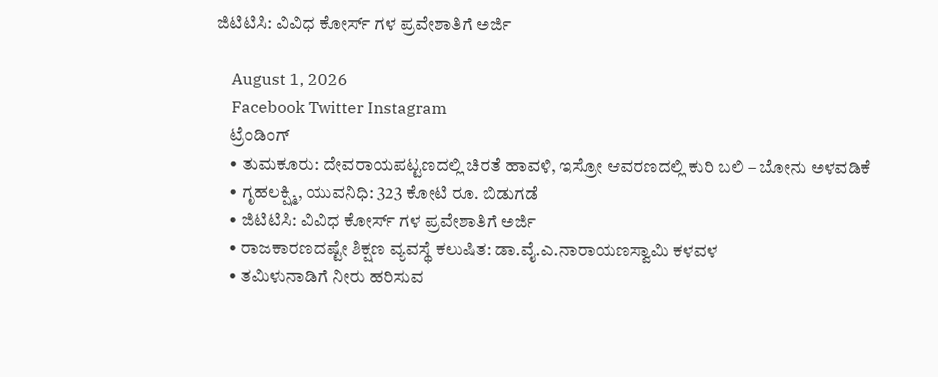ಜಿಟಿಟಿಸಿ: ವಿವಿಧ ಕೋರ್ಸ್ ಗಳ ಪ್ರವೇಶಾತಿಗೆ ಅರ್ಜಿ

    August 1, 2026
    Facebook Twitter Instagram
    ಟ್ರೆಂಡಿಂಗ್
    • ತುಮಕೂರು: ದೇವರಾಯಪಟ್ಟಣದಲ್ಲಿ ಚಿರತೆ ಹಾವಳಿ, ಇಸ್ರೋ ಆವರಣದಲ್ಲಿ ಕುರಿ ಬಲಿ – ಬೋನು ಅಳವಡಿಕೆ
    • ಗೃಹಲಕ್ಷ್ಮಿ, ಯುವನಿಧಿ: 323 ಕೋಟಿ ರೂ. ಬಿಡುಗಡೆ
    • ಜಿಟಿಟಿಸಿ: ವಿವಿಧ ಕೋರ್ಸ್ ಗಳ ಪ್ರವೇಶಾತಿಗೆ ಅರ್ಜಿ
    • ರಾಜಕಾರಣದಷ್ಟೇ ಶಿಕ್ಷಣ ವ್ಯವಸ್ಥೆ ಕಲುಷಿತ: ಡಾ.ವೈ.ಎ.ನಾರಾಯಣಸ್ವಾಮಿ ಕಳವಳ
    • ತಮಿಳುನಾಡಿಗೆ ನೀರು ಹರಿಸುವ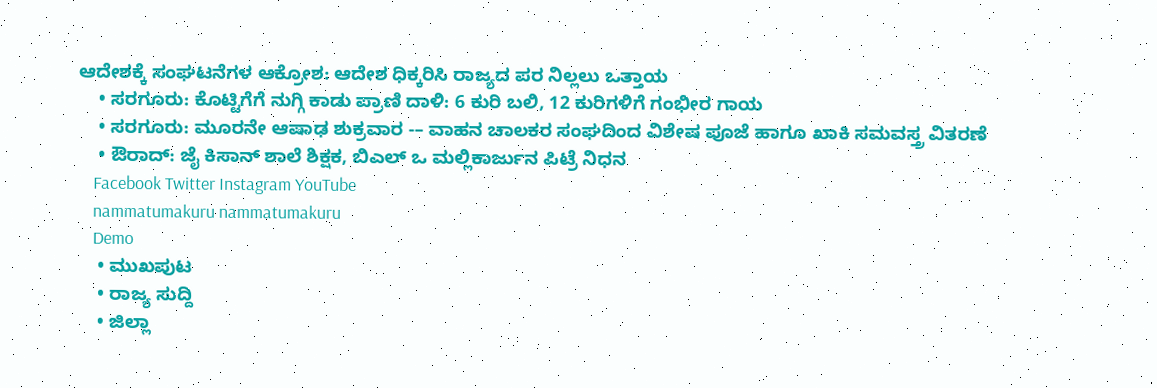ಆದೇಶಕ್ಕೆ ಸಂಘಟನೆಗಳ ಆಕ್ರೋಶ: ಆದೇಶ ಧಿಕ್ಕರಿಸಿ ರಾಜ್ಯದ ಪರ ನಿಲ್ಲಲು ಒತ್ತಾಯ
    • ಸರಗೂರು: ಕೊಟ್ಟಿಗೆಗೆ ನುಗ್ಗಿ ಕಾಡು ಪ್ರಾಣಿ ದಾಳಿ: 6 ಕುರಿ ಬಲಿ, 12 ಕುರಿಗಳಿಗೆ ಗಂಭೀರ ಗಾಯ
    • ಸರಗೂರು: ಮೂರನೇ ಆಷಾಢ ಶುಕ್ರವಾರ -– ವಾಹನ ಚಾಲಕರ ಸಂಘದಿಂದ ವಿಶೇಷ ಪೂಜೆ ಹಾಗೂ ಖಾಕಿ ಸಮವಸ್ತ್ರ ವಿತರಣೆ
    • ಔರಾದ್: ಜೈ ಕಿಸಾನ್ ಶಾಲೆ ಶಿಕ್ಷಕ, ಬಿಎಲ್ ಒ ಮಲ್ಲಿಕಾರ್ಜುನ ಪಿಟ್ರೆ ನಿಧನ
    Facebook Twitter Instagram YouTube
    nammatumakuru nammatumakuru
    Demo
    • ಮುಖಪುಟ
    • ರಾಜ್ಯ ಸುದ್ದಿ
    • ಜಿಲ್ಲಾ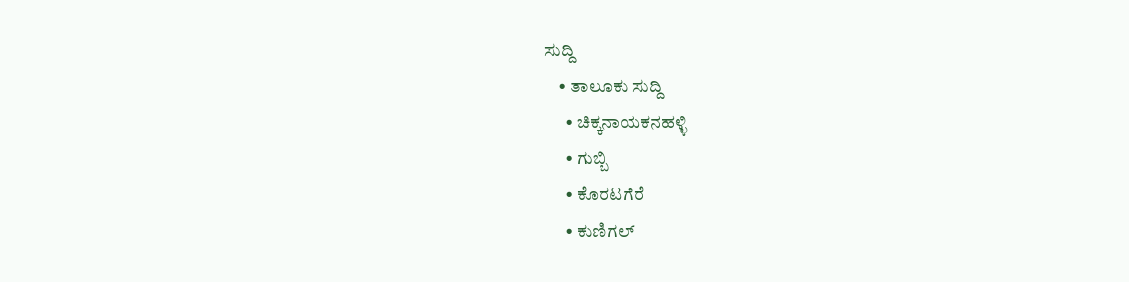ಸುದ್ದಿ
    • ತಾಲೂಕು ಸುದ್ದಿ
      • ಚಿಕ್ಕನಾಯಕನಹಳ್ಳಿ
      • ಗುಬ್ಬಿ
      • ಕೊರಟಗೆರೆ
      • ಕುಣಿಗಲ್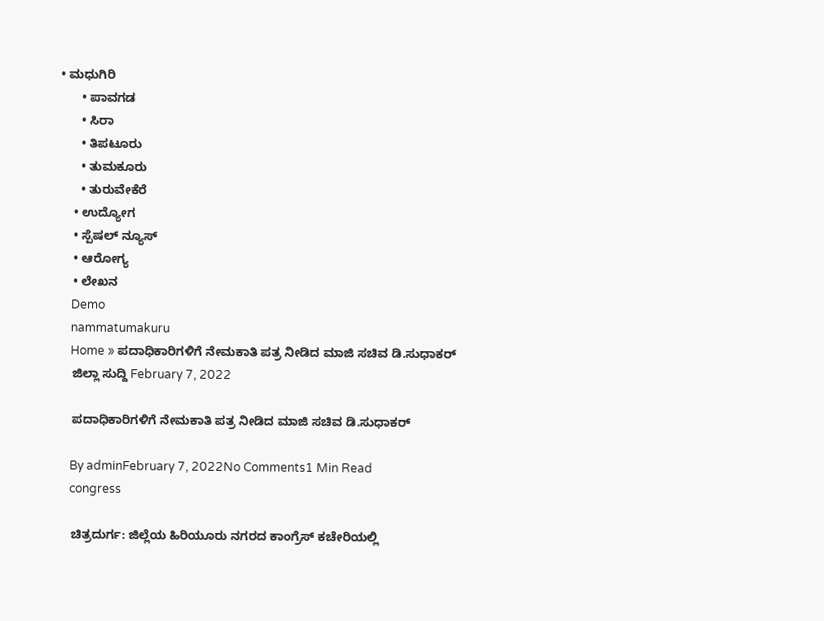• ಮಧುಗಿರಿ
      • ಪಾವಗಡ
      • ಸಿರಾ
      • ತಿಪಟೂರು
      • ತುಮಕೂರು
      • ತುರುವೇಕೆರೆ
    • ಉದ್ಯೋಗ
    • ಸ್ಪೆಷಲ್ ನ್ಯೂಸ್
    • ಆರೋಗ್ಯ
    • ಲೇಖನ
    Demo
    nammatumakuru
    Home » ಪದಾಧಿಕಾರಿಗಳಿಗೆ ನೇಮಕಾತಿ ಪತ್ರ ನೀಡಿದ ಮಾಜಿ ಸಚಿವ ಡಿ.ಸುಧಾಕರ್
    ಜಿಲ್ಲಾ ಸುದ್ದಿ February 7, 2022

    ಪದಾಧಿಕಾರಿಗಳಿಗೆ ನೇಮಕಾತಿ ಪತ್ರ ನೀಡಿದ ಮಾಜಿ ಸಚಿವ ಡಿ.ಸುಧಾಕರ್

    By adminFebruary 7, 2022No Comments1 Min Read
    congress

    ಚಿತ್ರದುರ್ಗ: ಜಿಲ್ಲೆಯ ಹಿರಿಯೂರು ನಗರದ ಕಾಂಗ್ರೆಸ್ ಕಚೇರಿಯಲ್ಲಿ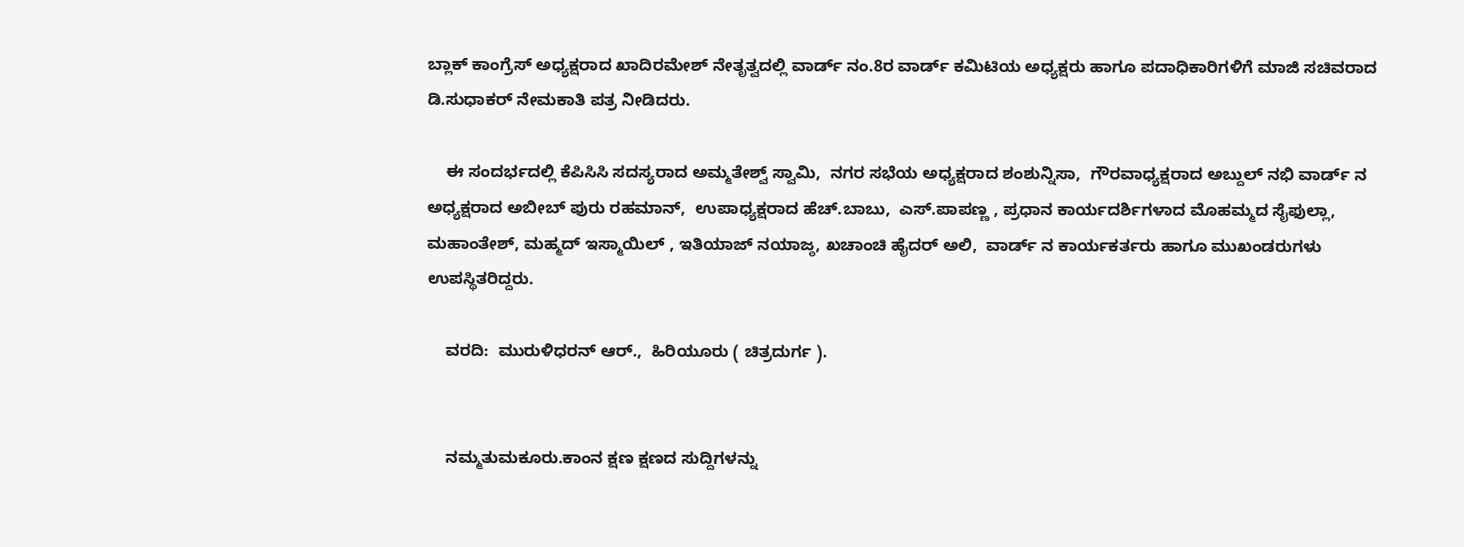ಬ್ಲಾಕ್ ಕಾಂಗ್ರೆಸ್ ಅಧ್ಯಕ್ಷರಾದ ಖಾದಿರಮೇಶ್ ನೇತೃತ್ವದಲ್ಲಿ ವಾರ್ಡ್ ನಂ.8ರ ವಾರ್ಡ್ ಕಮಿಟಿಯ ಅಧ್ಯಕ್ಷರು ಹಾಗೂ ಪದಾಧಿಕಾರಿಗಳಿಗೆ ಮಾಜಿ ಸಚಿವರಾದ ಡಿ.ಸುಧಾಕರ್ ನೇಮಕಾತಿ ಪತ್ರ ನೀಡಿದರು.

    ಈ ಸಂದರ್ಭದಲ್ಲಿ ಕೆಪಿಸಿಸಿ ಸದಸ್ಯರಾದ ಅಮ್ಮತೇಶ್ವ್ ಸ್ವಾಮಿ,  ನಗರ ಸಭೆಯ ಅಧ್ಯಕ್ಷರಾದ ಶಂಶುನ್ನಿಸಾ,  ಗೌರವಾಧ್ಯಕ್ಷರಾದ ಅಬ್ದುಲ್ ನಭಿ ವಾರ್ಡ್ ನ ಅಧ್ಯಕ್ಷರಾದ ಅಬೀಬ್ ಪುರು ರಹಮಾನ್,  ಉಪಾಧ್ಯಕ್ಷರಾದ ಹೆಚ್.ಬಾಬು,  ಎಸ್.ಪಾಪಣ್ಣ , ಪ್ರಧಾನ ಕಾರ್ಯದರ್ಶಿಗಳಾದ ಮೊಹಮ್ಮದ ಸೈಫುಲ್ಲಾ,  ಮಹಾಂತೇಶ್, ಮಹ್ಮದ್ ಇಸ್ಮಾಯಿಲ್ , ಇತಿಯಾಜ್ ನಯಾಜ್ಠ, ಖಚಾಂಚಿ ಹೈದರ್ ಅಲಿ,  ವಾರ್ಡ್ ನ ಕಾರ್ಯಕರ್ತರು ಹಾಗೂ ಮುಖಂಡರುಗಳು ಉಪಸ್ಥಿತರಿದ್ದರು.

    ವರದಿ:  ಮುರುಳಿಧರನ್ ಆರ್.,  ಹಿರಿಯೂರು ( ಚಿತ್ರದುರ್ಗ ).


    ನಮ್ಮತುಮಕೂರು.ಕಾಂನ ಕ್ಷಣ ಕ್ಷಣದ ಸುದ್ದಿಗಳನ್ನು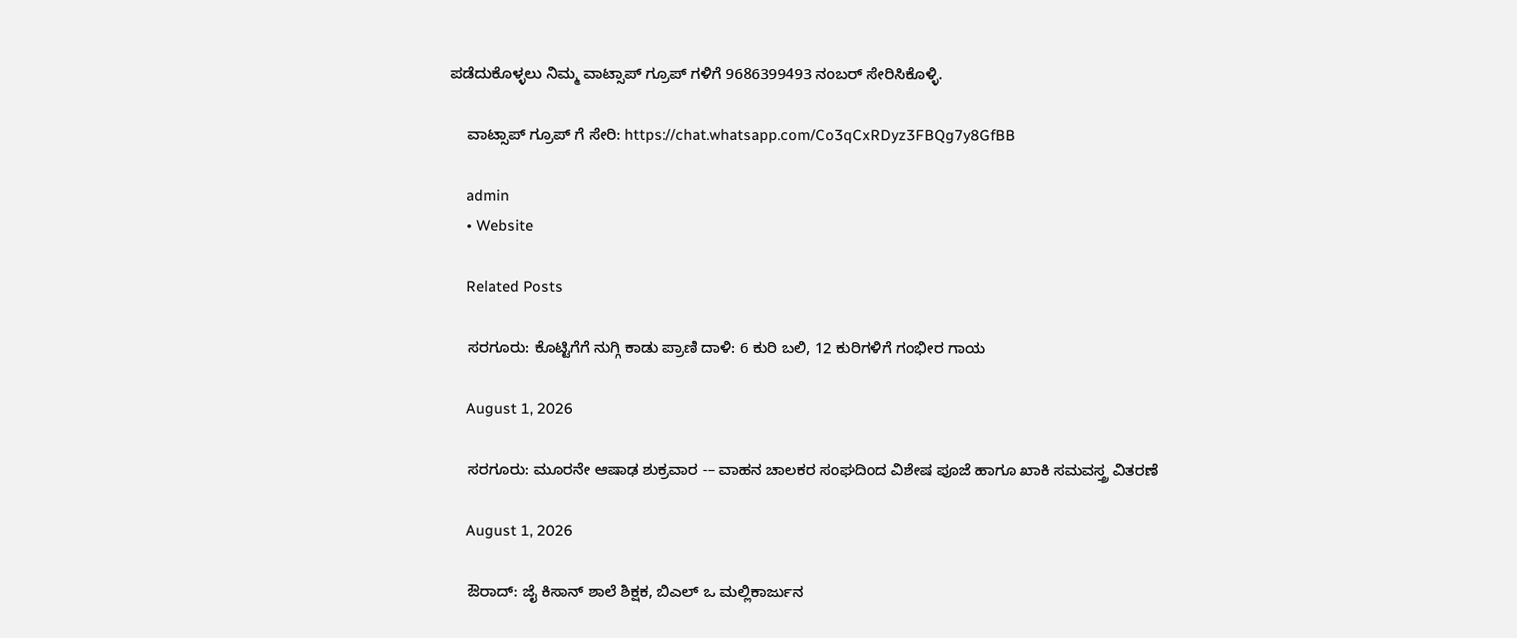ಪಡೆದುಕೊಳ್ಳಲು ನಿಮ್ಮ ವಾಟ್ಸಾಪ್ ಗ್ರೂಪ್ ಗಳಿಗೆ 9686399493 ನಂಬರ್ ಸೇರಿಸಿಕೊಳ್ಳಿ.

    ವಾಟ್ಸಾಪ್ ಗ್ರೂಪ್ ಗೆ ಸೇರಿ: https://chat.whatsapp.com/Co3qCxRDyz3FBQg7y8GfBB

    admin
    • Website

    Related Posts

    ಸರಗೂರು: ಕೊಟ್ಟಿಗೆಗೆ ನುಗ್ಗಿ ಕಾಡು ಪ್ರಾಣಿ ದಾಳಿ: 6 ಕುರಿ ಬಲಿ, 12 ಕುರಿಗಳಿಗೆ ಗಂಭೀರ ಗಾಯ

    August 1, 2026

    ಸರಗೂರು: ಮೂರನೇ ಆಷಾಢ ಶುಕ್ರವಾರ -– ವಾಹನ ಚಾಲಕರ ಸಂಘದಿಂದ ವಿಶೇಷ ಪೂಜೆ ಹಾಗೂ ಖಾಕಿ ಸಮವಸ್ತ್ರ ವಿತರಣೆ

    August 1, 2026

    ಔರಾದ್: ಜೈ ಕಿಸಾನ್ ಶಾಲೆ ಶಿಕ್ಷಕ, ಬಿಎಲ್ ಒ ಮಲ್ಲಿಕಾರ್ಜುನ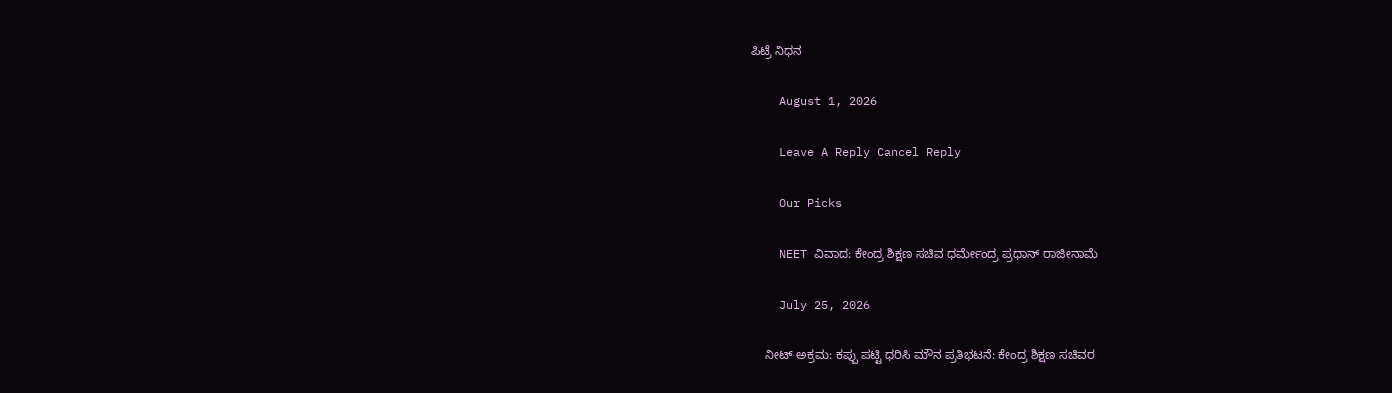ಪಿಟ್ರೆ ನಿಧನ

    August 1, 2026

    Leave A Reply Cancel Reply

    Our Picks

    NEET ವಿವಾದ: ಕೇಂದ್ರ ಶಿಕ್ಷಣ ಸಚಿವ ಧರ್ಮೇಂದ್ರ ಪ್ರಧಾನ್ ರಾಜೀನಾಮೆ

    July 25, 2026

    ನೀಟ್ ಅಕ್ರಮ: ಕಪ್ಪು ಪಟ್ಟಿ ಧರಿಸಿ ಮೌನ ಪ್ರತಿಭಟನೆ: ಕೇಂದ್ರ ಶಿಕ್ಷಣ ಸಚಿವರ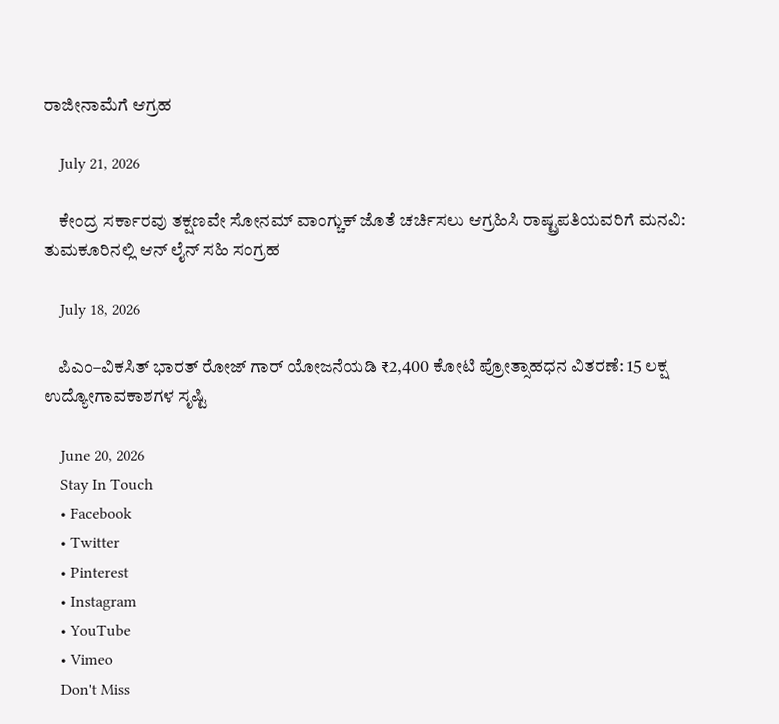ರಾಜೀನಾಮೆಗೆ ಆಗ್ರಹ

    July 21, 2026

    ಕೇಂದ್ರ ಸರ್ಕಾರವು ತಕ್ಷಣವೇ ಸೋನಮ್ ವಾಂಗ್ಚುಕ್ ಜೊತೆ ಚರ್ಚಿಸಲು ಆಗ್ರಹಿಸಿ ರಾಷ್ಟ್ರಪತಿಯವರಿಗೆ ಮನವಿ: ತುಮಕೂರಿನಲ್ಲಿ ಆನ್‌ ಲೈನ್ ಸಹಿ ಸಂಗ್ರಹ

    July 18, 2026

    ಪಿಎಂ–ವಿಕಸಿತ್ ಭಾರತ್ ರೋಜ್‌ ಗಾರ್ ಯೋಜನೆಯಡಿ ₹2,400 ಕೋಟಿ ಪ್ರೋತ್ಸಾಹಧನ ವಿತರಣೆ: 15 ಲಕ್ಷ ಉದ್ಯೋಗಾವಕಾಶಗಳ ಸೃಷ್ಟಿ

    June 20, 2026
    Stay In Touch
    • Facebook
    • Twitter
    • Pinterest
    • Instagram
    • YouTube
    • Vimeo
    Don't Miss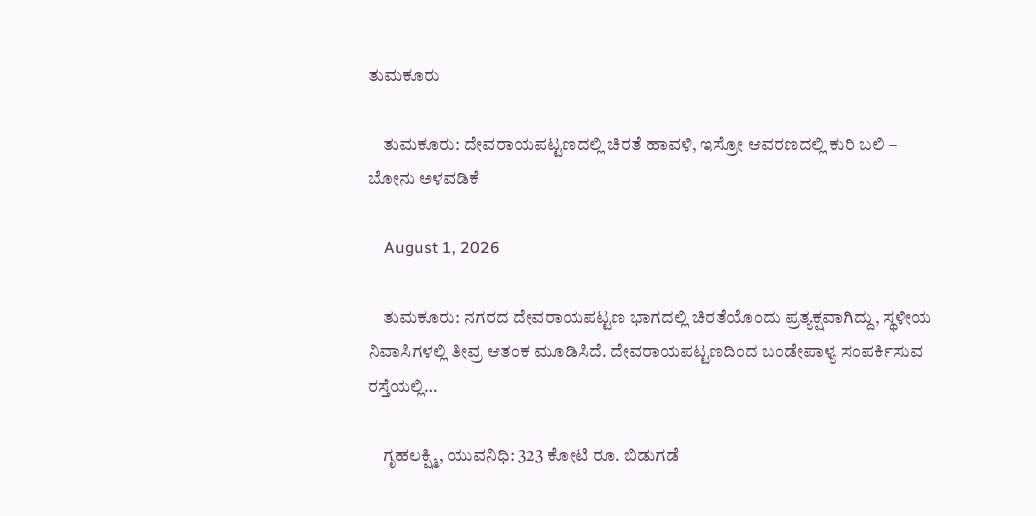ತುಮಕೂರು

    ತುಮಕೂರು: ದೇವರಾಯಪಟ್ಟಣದಲ್ಲಿ ಚಿರತೆ ಹಾವಳಿ, ಇಸ್ರೋ ಆವರಣದಲ್ಲಿ ಕುರಿ ಬಲಿ – ಬೋನು ಅಳವಡಿಕೆ

    August 1, 2026

    ತುಮಕೂರು: ನಗರದ ದೇವರಾಯಪಟ್ಟಣ ಭಾಗದಲ್ಲಿ ಚಿರತೆಯೊಂದು ಪ್ರತ್ಯಕ್ಷವಾಗಿದ್ದು, ಸ್ಥಳೀಯ ನಿವಾಸಿಗಳಲ್ಲಿ ತೀವ್ರ ಆತಂಕ ಮೂಡಿಸಿದೆ. ದೇವರಾಯಪಟ್ಟಣದಿಂದ ಬಂಡೇಪಾಳ್ಯ ಸಂಪರ್ಕಿಸುವ ರಸ್ತೆಯಲ್ಲಿ…

    ಗೃಹಲಕ್ಷ್ಮಿ, ಯುವನಿಧಿ: 323 ಕೋಟಿ ರೂ. ಬಿಡುಗಡೆ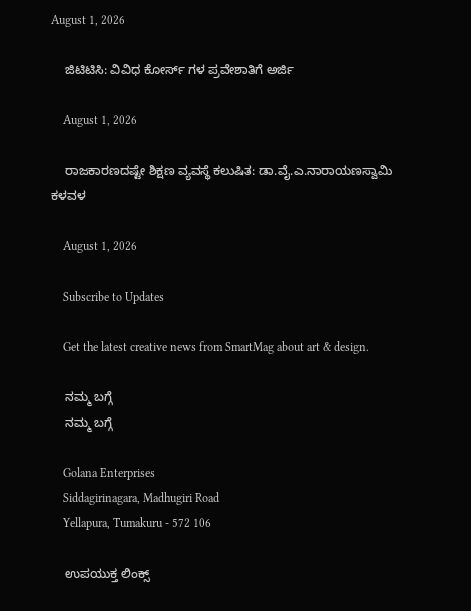August 1, 2026

    ಜಿಟಿಟಿಸಿ: ವಿವಿಧ ಕೋರ್ಸ್ ಗಳ ಪ್ರವೇಶಾತಿಗೆ ಅರ್ಜಿ

    August 1, 2026

    ರಾಜಕಾರಣದಷ್ಟೇ ಶಿಕ್ಷಣ ವ್ಯವಸ್ಥೆ ಕಲುಷಿತ: ಡಾ.ವೈ.ಎ.ನಾರಾಯಣಸ್ವಾಮಿ ಕಳವಳ

    August 1, 2026

    Subscribe to Updates

    Get the latest creative news from SmartMag about art & design.

    ನಮ್ಮ ಬಗ್ಗೆ
    ನಮ್ಮ ಬಗ್ಗೆ

    Golana Enterprises
    Siddagirinagara, Madhugiri Road
    Yellapura, Tumakuru - 572 106

    ಉಪಯುಕ್ತ ಲಿಂಕ್ಸ್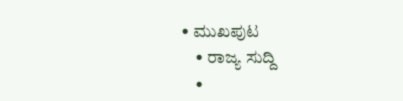• ಮುಖಪುಟ
    • ರಾಜ್ಯ ಸುದ್ದಿ
    •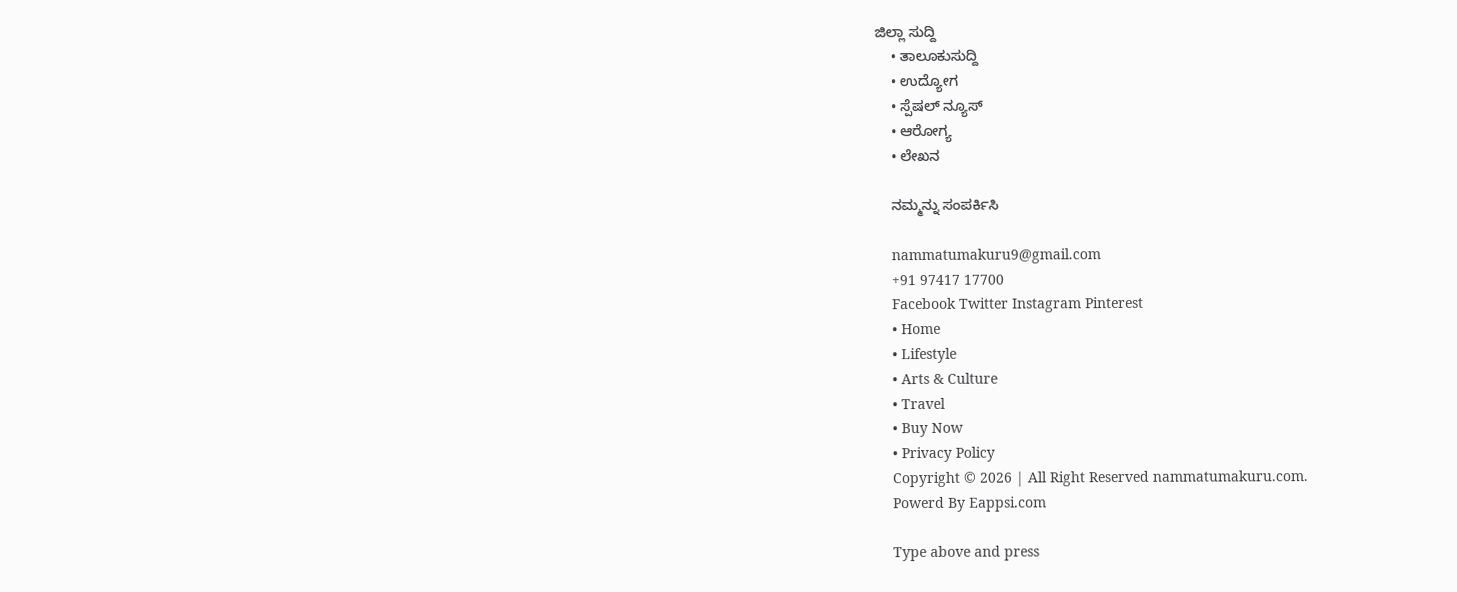ಜಿಲ್ಲಾ ಸುದ್ದಿ
    • ತಾಲೂಕುಸುದ್ದಿ
    • ಉದ್ಯೋಗ
    • ಸ್ಪೆಷಲ್ ನ್ಯೂಸ್
    • ಆರೋಗ್ಯ
    • ಲೇಖನ

    ನಮ್ಮನ್ನು ಸಂಪರ್ಕಿಸಿ

    nammatumakuru9@gmail.com
    +91 97417 17700
    Facebook Twitter Instagram Pinterest
    • Home
    • Lifestyle
    • Arts & Culture
    • Travel
    • Buy Now
    • Privacy Policy
    Copyright © 2026 | All Right Reserved nammatumakuru.com.
    Powerd By Eappsi.com

    Type above and press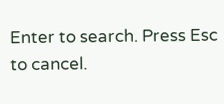Enter to search. Press Esc to cancel.